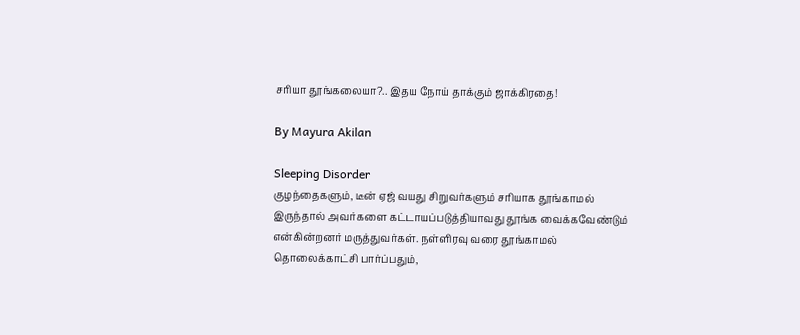சரியா தூங்கலையா?.. இதய நோய் தாக்கும் ஜாக்கிரதை!

By Mayura Akilan

Sleeping Disorder
குழந்தைகளும், டீன் ஏஜ் வயது சிறுவர்களும் சரியாக தூங்காமல் இருந்தால் அவர்களை கட்டாயப்படுத்தியாவது தூங்க வைக்கவேண்டும் என்கின்றனர் மருத்துவர்கள். நள்ளிரவு வரை தூங்காமல் தொலைக்காட்சி பார்ப்பதும்,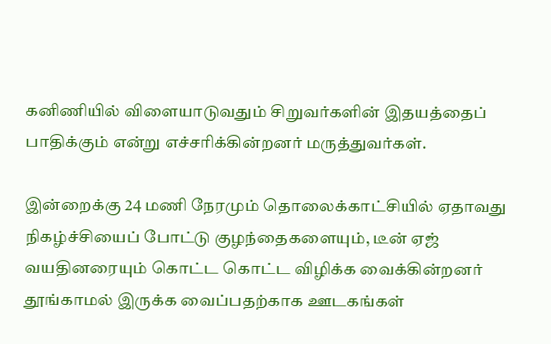கனிணியில் விளையாடுவதும் சிறுவர்களின் இதயத்தைப் பாதிக்கும் என்று எச்சரிக்கின்றனர் மருத்துவர்கள்.

இன்றைக்கு 24 மணி நேரமும் தொலைக்காட்சியில் ஏதாவது நிகழ்ச்சியைப் போட்டு குழந்தைகளையும், டீன் ஏஜ் வயதினரையும் கொட்ட கொட்ட விழிக்க வைக்கின்றனர் தூங்காமல் இருக்க வைப்பதற்காக ஊடகங்கள்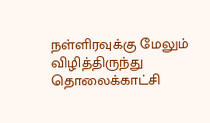நள்ளிரவுக்கு மேலும் விழித்திருந்து தொலைக்காட்சி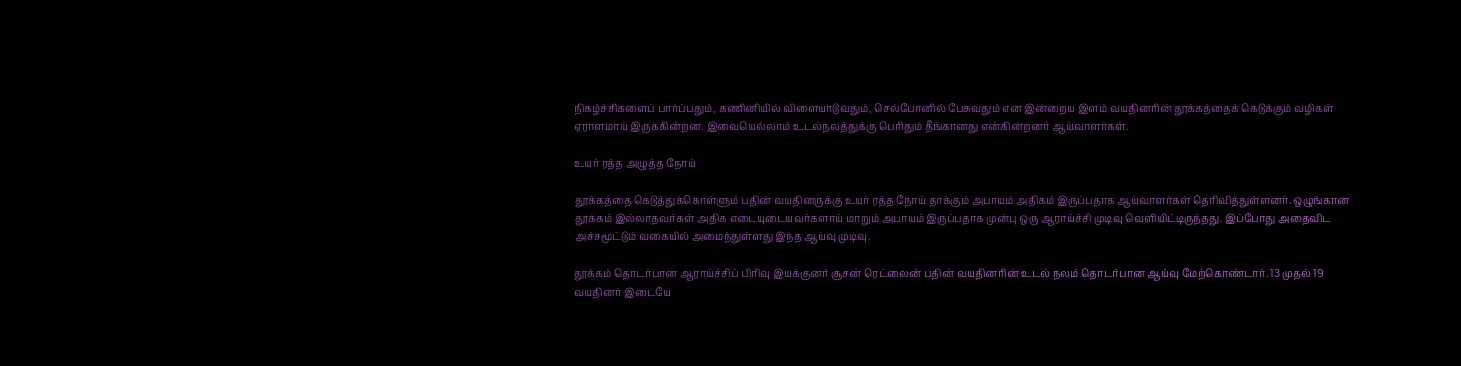நிகழ்ச்சிகளைப் பார்ப்பதும், கணினியில் விளையாடுவதும், செல்போனில் பேசுவதும் என இன்றைய இளம் வயதினரின் தூக்கத்தைக் கெடுக்கும் வழிகள் ஏராளமாய் இருக்கின்றன. இவையெல்லாம் உடல்நலத்துக்கு பெரிதும் தீங்கானது என்கின்றனர் ஆய்வாளர்கள்.

உயர் ரத்த அழுத்த நோய்

தூக்கத்தை கெடுத்துக்கொள்ளும் பதின் வயதினருக்கு உயர் ரத்த நோய் தாக்கும் அபாயம் அதிகம் இருப்பதாக ஆய்வாளர்கள் தெரிவித்துள்ளனர். ஒழுங்கான தூக்கம் இல்லாதவர்கள் அதிக எடையுடையவர்களாய் மாறும் அபாயம் இருப்பதாக முன்பு ஒரு ஆராய்ச்சி முடிவு வெளியிட்டிருந்தது. இப்போது அதைவிட அச்சமூட்டும் வகையில் அமைந்துள்ளது இந்த ஆய்வு முடிவு.

தூக்கம் தொடர்பான ஆராய்ச்சிப் பிரிவு இயக்குனர் சூசன் ரெட்லைன் பதின் வயதினரின் உடல் நலம் தொடர்பான ஆய்வு மேற்கொண்டார். 13 முதல் 19 வயதினர் இடையே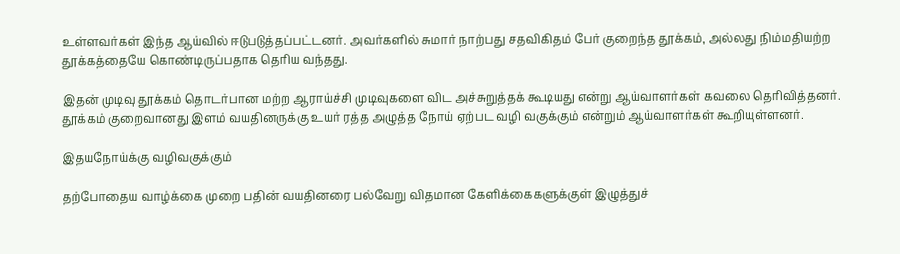உள்ளவர்கள் இந்த ஆய்வில் ஈடுபடுத்தப்பட்டனர். அவர்களில் சுமார் நாற்பது சதவிகிதம் பேர் குறைந்த தூக்கம், அல்லது நிம்மதியற்ற தூக்கத்தையே கொண்டிருப்பதாக தெரிய வந்தது.

இதன் முடிவு தூக்கம் தொடர்பான மற்ற ஆராய்ச்சி முடிவுகளை விட அச்சுறுத்தக் கூடியது என்று ஆய்வாளர்கள் கவலை தெரிவித்தனர். தூக்கம் குறைவானது இளம் வயதினருக்கு உயர் ரத்த அழுத்த நோய் ஏற்பட வழி வகுக்கும் என்றும் ஆய்வாளர்கள் கூறியுள்ளனர்.

இதயநோய்க்கு வழிவகுக்கும்

தற்போதைய வாழ்க்கை முறை பதின் வயதினரை பல்வேறு விதமான கேளிக்கைகளுக்குள் இழுத்துச்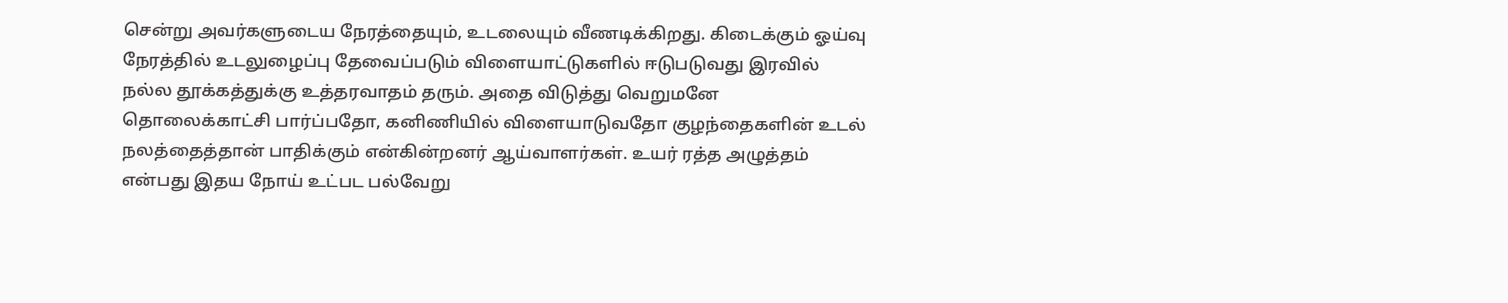சென்று அவர்களுடைய நேரத்தையும், உடலையும் வீணடிக்கிறது. கிடைக்கும் ஓய்வு நேரத்தில் உடலுழைப்பு தேவைப்படும் விளையாட்டுகளில் ஈடுபடுவது இரவில் நல்ல தூக்கத்துக்கு உத்தரவாதம் தரும். அதை விடுத்து வெறுமனே தொலைக்காட்சி பார்ப்பதோ, கனிணியில் விளையாடுவதோ குழந்தைகளின் உடல் நலத்தைத்தான் பாதிக்கும் என்கின்றனர் ஆய்வாளர்கள். உயர் ரத்த அழுத்தம் என்பது இதய நோய் உட்பட பல்வேறு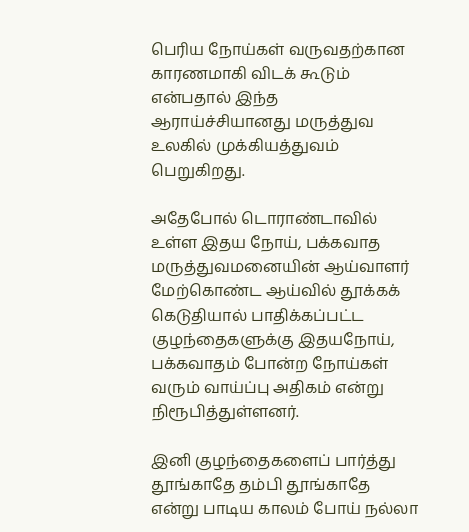பெரிய நோய்கள் வருவதற்கான காரணமாகி விடக் கூடும் என்பதால் இந்த ஆராய்ச்சியானது மருத்துவ உலகில் முக்கியத்துவம் பெறுகிறது.

அதேபோல் டொராண்டாவில் உள்ள இதய நோய், பக்கவாத மருத்துவமனையின் ஆய்வாளர் மேற்கொண்ட ஆய்வில் தூக்கக் கெடுதியால் பாதிக்கப்பட்ட குழந்தைகளுக்கு இதயநோய், பக்கவாதம் போன்ற நோய்கள் வரும் வாய்ப்பு அதிகம் என்று நிரூபித்துள்ளனர்.

இனி குழந்தைகளைப் பார்த்து தூங்காதே தம்பி தூங்காதே என்று பாடிய காலம் போய் நல்லா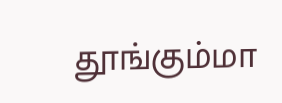தூங்கும்மா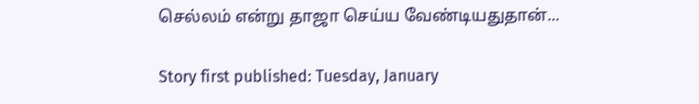செல்லம் என்று தாஜா செய்ய வேண்டியதுதான்...

Story first published: Tuesday, January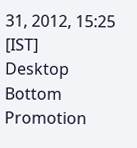31, 2012, 15:25 [IST]
Desktop Bottom Promotion